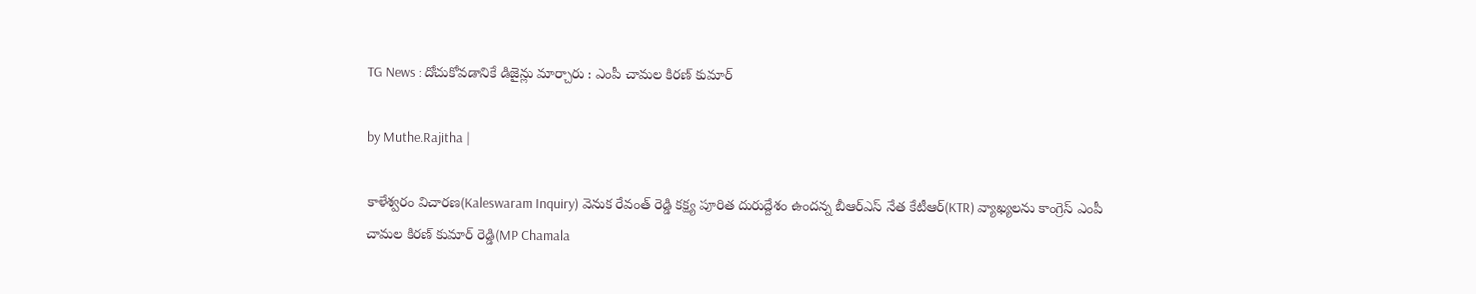TG News : దోచుకోవడానికే డిజైన్లు మార్చారు : ఎంపీ చామల కిరణ్ కుమార్

by Muthe.Rajitha |

కాళేశ్వరం విచారణ(Kaleswaram Inquiry) వెనుక రేవంత్ రెడ్డి కక్ష్య పూరిత దురుద్దేశం ఉందన్న బీఆర్ఎస్ నేత కేటీఆర్(KTR) వ్యాఖ్యలను కాంగ్రెస్ ఎంపీ చామల కిరణ్ కుమార్ రెడ్డి(MP Chamala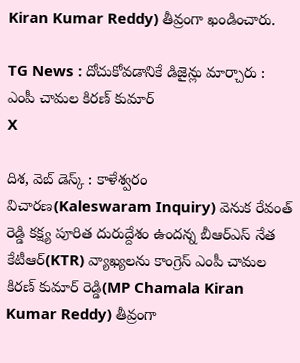Kiran Kumar Reddy) తీవ్రంగా ఖండించారు.

TG News : దోచుకోవడానికే డిజైన్లు మార్చారు : ఎంపీ చామల కిరణ్ కుమార్
X

దిశ, వెబ్ డెస్క్ : కాళేశ్వరం విచారణ(Kaleswaram Inquiry) వెనుక రేవంత్ రెడ్డి కక్ష్య పూరిత దురుద్దేశం ఉందన్న బీఆర్ఎస్ నేత కేటీఆర్(KTR) వ్యాఖ్యలను కాంగ్రెస్ ఎంపీ చామల కిరణ్ కుమార్ రెడ్డి(MP Chamala Kiran Kumar Reddy) తీవ్రంగా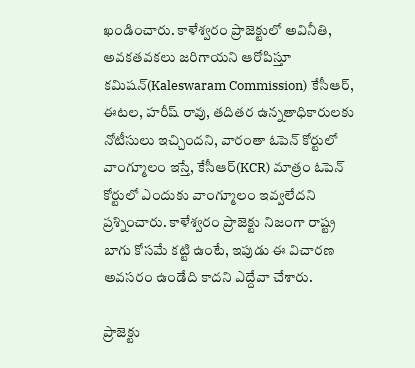ఖండించారు. కాళేశ్వరం ప్రాజెక్టులో అవినీతి, అవకతవకలు జరిగాయని ఆరోపిస్తూ కమిషన్(Kaleswaram Commission) కేసీఆర్, ఈటల, హరీష్ రావు, తదితర ఉన్నతాధికారులకు నోటీసులు ఇచ్చిందని, వారంతా ఓపెన్ కోర్టులో వాంగ్మూలం ఇస్తే, కేసీఆర్(KCR) మాత్రం ఓపెన్ కోర్టులో ఎందుకు వాంగ్మూలం ఇవ్వలేదని ప్రశ్నించారు. కాళేశ్వరం ప్రాజెక్టు నిజంగా రాష్ట్ర బాగు కోసమే కట్టి ఉంటే, ఇపుడు ఈ విచారణ అవసరం ఉండేది కాదని ఎద్దేవా చేశారు.

ప్రాజెక్టు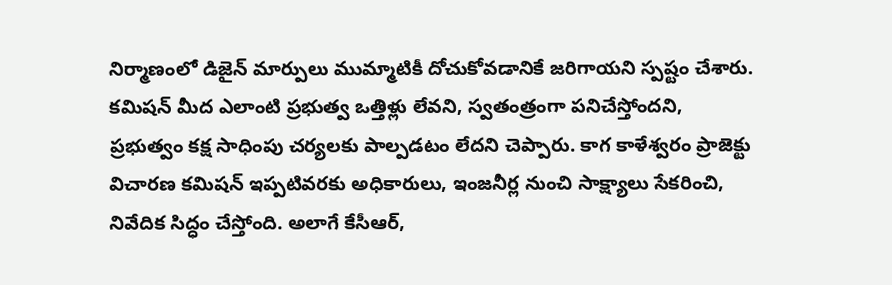నిర్మాణంలో డిజైన్ మార్పులు ముమ్మాటికీ దోచుకోవడానికే జరిగాయని స్పష్టం చేశారు. కమిషన్ మీద ఎలాంటి ప్రభుత్వ ఒత్తిళ్లు లేవని, స్వతంత్రంగా పనిచేస్తోందని, ప్రభుత్వం కక్ష సాధింపు చర్యలకు పాల్పడటం లేదని చెప్పారు. కాగ కాళేశ్వరం ప్రాజెక్టు విచారణ కమిషన్ ఇప్పటివరకు అధికారులు, ఇంజనీర్ల నుంచి సాక్ష్యాలు సేకరించి, నివేదిక సిద్ధం చేస్తోంది. అలాగే కేసీఆర్,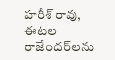హరీశ్ రావు, ఈటల రాజేందర్‌లను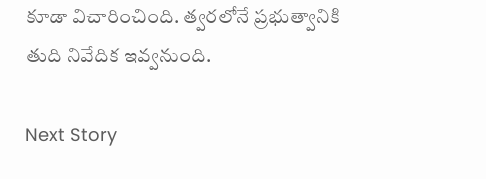కూడా విచారించింది. త్వరలోనే ప్రభుత్వానికి తుది నివేదిక ఇవ్వనుంది.

Next Story